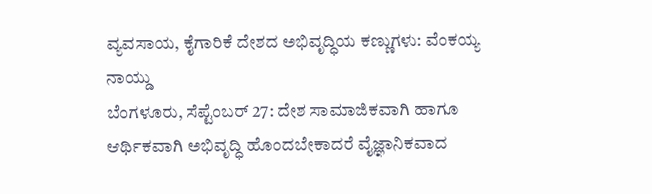ವ್ಯವಸಾಯ, ಕೈಗಾರಿಕೆ ದೇಶದ ಅಭಿವೃದ್ಧಿಯ ಕಣ್ಣುಗಳು: ವೆಂಕಯ್ಯ ನಾಯ್ಡು
ಬೆಂಗಳೂರು, ಸೆಪ್ಟೆಂಬರ್ 27: ದೇಶ ಸಾಮಾಜಿಕವಾಗಿ ಹಾಗೂ ಆರ್ಥಿಕವಾಗಿ ಅಭಿವೃದ್ಧಿ ಹೊಂದಬೇಕಾದರೆ ವೈಜ್ಞಾನಿಕವಾದ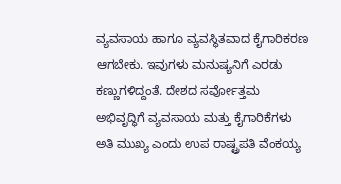ವ್ಯವಸಾಯ ಹಾಗೂ ವ್ಯವಸ್ಥಿತವಾದ ಕೈಗಾರಿಕರಣ ಆಗಬೇಕು. ಇವುಗಳು ಮನುಷ್ಯನಿಗೆ ಎರಡು ಕಣ್ಣುಗಳಿದ್ದಂತೆ. ದೇಶದ ಸರ್ವೋತ್ತಮ ಅಭಿವೃದ್ಧಿಗೆ ವ್ಯವಸಾಯ ಮತ್ತು ಕೈಗಾರಿಕೆಗಳು ಅತಿ ಮುಖ್ಯ ಎಂದು ಉಪ ರಾಷ್ಟ್ರಪತಿ ವೆಂಕಯ್ಯ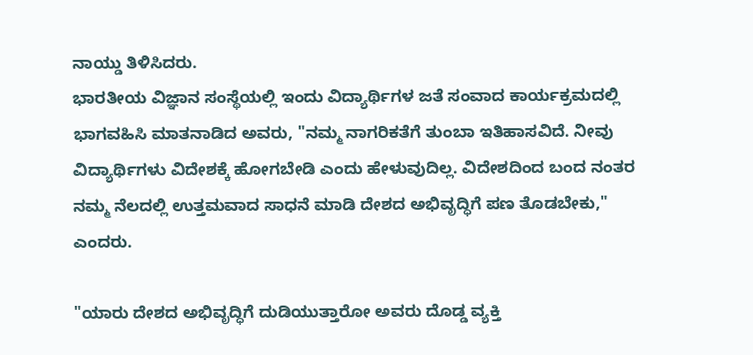ನಾಯ್ಡು ತಿಳಿಸಿದರು.
ಭಾರತೀಯ ವಿಜ್ಞಾನ ಸಂಸ್ಥೆಯಲ್ಲಿ ಇಂದು ವಿದ್ಯಾರ್ಥಿಗಳ ಜತೆ ಸಂವಾದ ಕಾರ್ಯಕ್ರಮದಲ್ಲಿ ಭಾಗವಹಿಸಿ ಮಾತನಾಡಿದ ಅವರು, "ನಮ್ಮ ನಾಗರಿಕತೆಗೆ ತುಂಬಾ ಇತಿಹಾಸವಿದೆ. ನೀವು ವಿದ್ಯಾರ್ಥಿಗಳು ವಿದೇಶಕ್ಕೆ ಹೋಗಬೇಡಿ ಎಂದು ಹೇಳುವುದಿಲ್ಲ. ವಿದೇಶದಿಂದ ಬಂದ ನಂತರ ನಮ್ಮ ನೆಲದಲ್ಲಿ ಉತ್ತಮವಾದ ಸಾಧನೆ ಮಾಡಿ ದೇಶದ ಅಭಿವೃದ್ಧಿಗೆ ಪಣ ತೊಡಬೇಕು," ಎಂದರು.

"ಯಾರು ದೇಶದ ಅಭಿವೃದ್ಧಿಗೆ ದುಡಿಯುತ್ತಾರೋ ಅವರು ದೊಡ್ಡ ವ್ಯಕ್ತಿ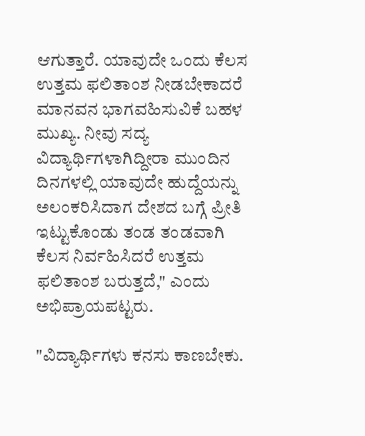ಆಗುತ್ತಾರೆ. ಯಾವುದೇ ಒಂದು ಕೆಲಸ ಉತ್ತಮ ಫಲಿತಾಂಶ ನೀಡಬೇಕಾದರೆ ಮಾನವನ ಭಾಗವಹಿಸುವಿಕೆ ಬಹಳ ಮುಖ್ಯ. ನೀವು ಸದ್ಯ ವಿದ್ಯಾರ್ಥಿಗಳಾಗಿದ್ದೀರಾ ಮುಂದಿನ ದಿನಗಳಲ್ಲಿ ಯಾವುದೇ ಹುದ್ದೆಯನ್ನು ಅಲಂಕರಿಸಿದಾಗ ದೇಶದ ಬಗ್ಗೆ ಪ್ರೀತಿ ಇಟ್ಟುಕೊಂಡು ತಂಡ ತಂಡವಾಗಿ ಕೆಲಸ ನಿರ್ವಹಿಸಿದರೆ ಉತ್ತಮ ಫಲಿತಾಂಶ ಬರುತ್ತದೆ," ಎಂದು ಅಭಿಪ್ರಾಯಪಟ್ಟರು.

"ವಿದ್ಯಾರ್ಥಿಗಳು ಕನಸು ಕಾಣಬೇಕು.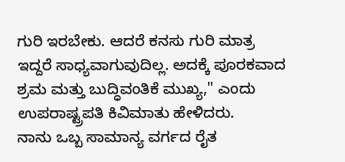ಗುರಿ ಇರಬೇಕು. ಆದರೆ ಕನಸು ಗುರಿ ಮಾತ್ರ ಇದ್ದರೆ ಸಾಧ್ಯವಾಗುವುದಿಲ್ಲ. ಅದಕ್ಕೆ ಪೂರಕವಾದ ಶ್ರಮ ಮತ್ತು ಬುದ್ಧಿವಂತಿಕೆ ಮುಖ್ಯ," ಎಂದು ಉಪರಾಷ್ಟ್ರಪತಿ ಕಿವಿಮಾತು ಹೇಳಿದರು.
ನಾನು ಒಬ್ಬ ಸಾಮಾನ್ಯ ವರ್ಗದ ರೈತ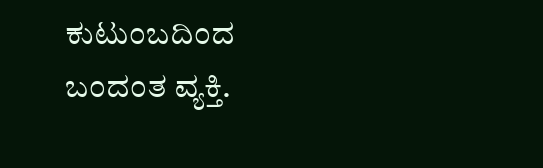ಕುಟುಂಬದಿಂದ ಬಂದಂತ ವ್ಯಕ್ತಿ.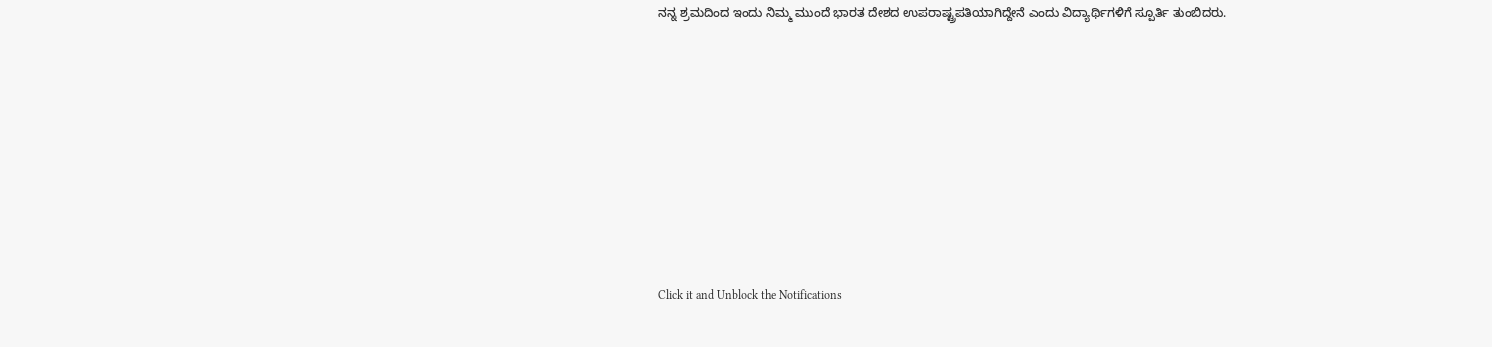ನನ್ನ ಶ್ರಮದಿಂದ ಇಂದು ನಿಮ್ಮ ಮುಂದೆ ಭಾರತ ದೇಶದ ಉಪರಾಷ್ಟ್ರಪತಿಯಾಗಿದ್ದೇನೆ ಎಂದು ವಿದ್ಯಾರ್ಥಿಗಳಿಗೆ ಸ್ಪೂರ್ತಿ ತುಂಬಿದರು.













Click it and Unblock the Notifications